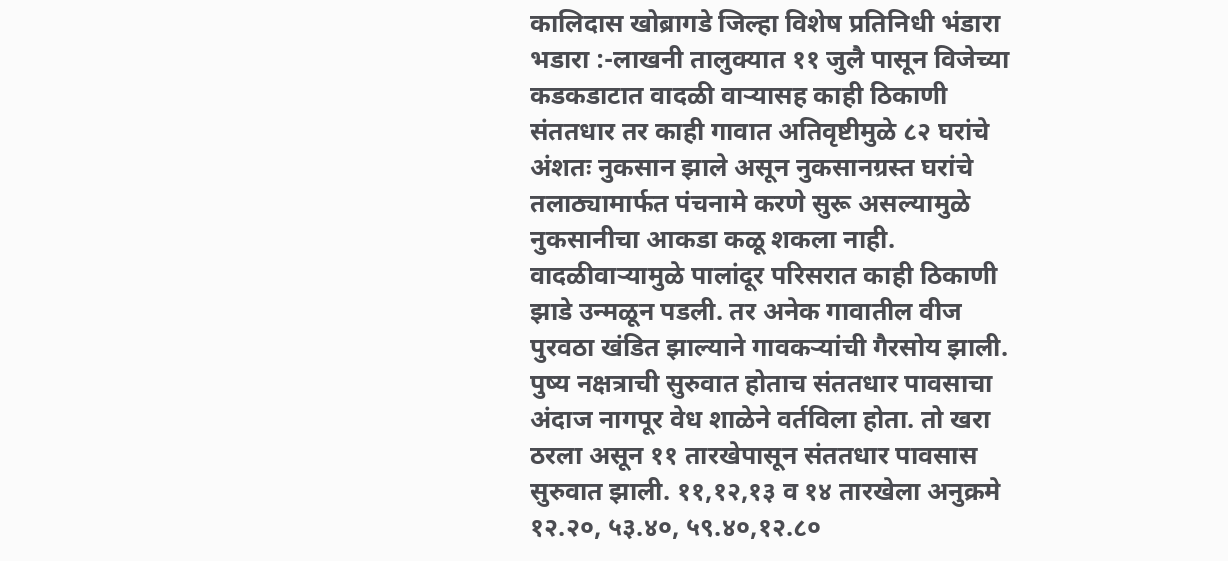कालिदास खोब्रागडे जिल्हा विशेष प्रतिनिधी भंडारा
भडारा :-लाखनी तालुक्यात ११ जुलै पासून विजेच्या कडकडाटात वादळी वाऱ्यासह काही ठिकाणी संततधार तर काही गावात अतिवृष्टीमुळे ८२ घरांचे अंशतः नुकसान झाले असून नुकसानग्रस्त घरांचे तलाठ्यामार्फत पंचनामे करणे सुरू असल्यामुळे नुकसानीचा आकडा कळू शकला नाही. वादळीवाऱ्यामुळे पालांदूर परिसरात काही ठिकाणी झाडे उन्मळून पडली. तर अनेक गावातील वीज पुरवठा खंडित झाल्याने गावकऱ्यांची गैरसोय झाली.
पुष्य नक्षत्राची सुरुवात होताच संततधार पावसाचा अंदाज नागपूर वेध शाळेने वर्तविला होता. तो खरा ठरला असून ११ तारखेपासून संततधार पावसास सुरुवात झाली. ११,१२,१३ व १४ तारखेला अनुक्रमे १२.२०, ५३.४०, ५९.४०,१२.८०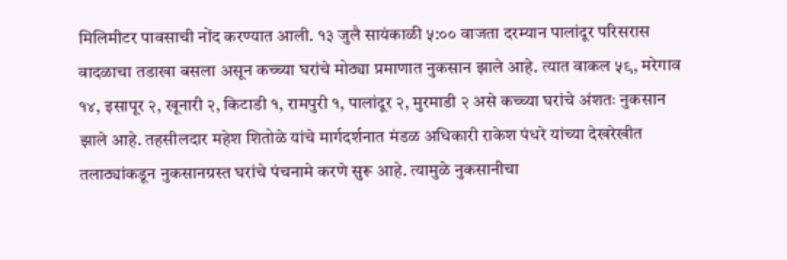मिलिमीटर पावसाची नोंद करण्यात आली. १३ जुलै सायंकाळी ५:०० वाजता दरम्यान पालांदूर परिसरास वादळाचा तडाखा बसला असून कच्च्या घरांचे मोठ्या प्रमाणात नुकसान झाले आहे. त्यात वाकल ५९, मरेगाव १४, इसापूर २, खूनारी २, किटाडी १, रामपुरी १, पालांदूर २, मुरमाडी २ असे कच्च्या घरांचे अंशतः नुकसान झाले आहे. तहसीलदार महेश शितोळे यांचे मार्गदर्शनात मंडळ अधिकारी राकेश पंधरे यांच्या देखरेखीत तलाठ्यांकडून नुकसानग्रस्त घरांचे पंचनामे करणे सुरू आहे. त्यामुळे नुकसानीचा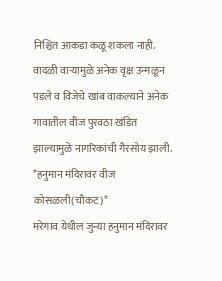निश्चित आकडा कळू शकला नाही. वादळी वाऱ्यामुळे अनेक वृक्ष उन्मळून पडले व विजेचे खांब वाकल्याने अनेक गावातील वीज पुरवठा खंडित झाल्यामुळे नागरिकांची गैरसोय झाली.
*हनुमान मंदिरावर वीज कोसळली(चौकट)*
मरेगाव येथील जुन्या हनुमान मंदिरावर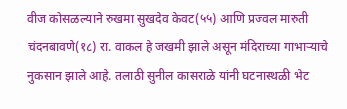वीज कोसळल्याने रुखमा सुखदेव केवट(५५) आणि प्रज्वल मारुती चंदनबावणे(१८) रा. वाकल हे जखमी झाले असून मंदिराच्या गाभाऱ्याचे नुकसान झाले आहे. तलाठी सुनील कासराळे यांनी घटनास्थळी भेट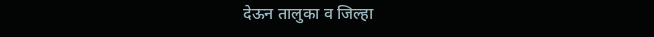देऊन तालुका व जिल्हा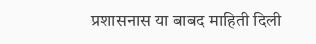प्रशासनास या बाबद माहिती दिली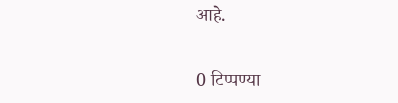आहे.


0 टिप्पण्या